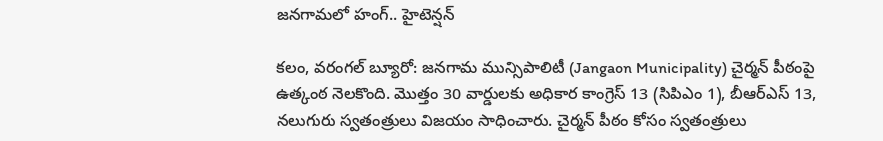జనగామలో హంగ్‌.. హైటెన్షన్‌

కలం, వరంగల్ బ్యూరో: జనగామ మున్సిపాలిటీ (Jangaon Municipality) చైర్మన్‌ పీఠంపై ఉత్కంఠ నెలకొంది. మొత్తం 30 వార్డులకు అధికార కాంగ్రెస్ 13 (సిపిఎం 1), బీఆర్ఎస్ 13, నలుగురు స్వతంత్రులు విజయం సాధించారు. చైర్మన్ పీఠం కోసం స్వతంత్రులు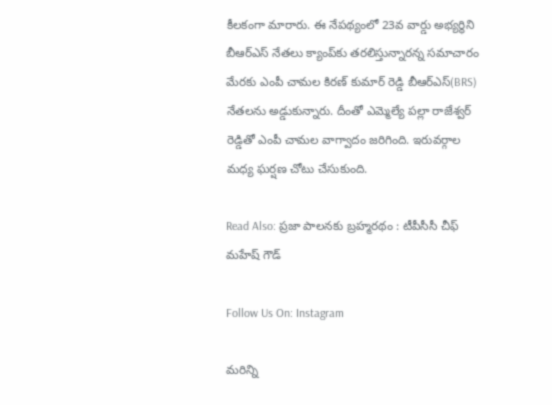కీలకంగా మారారు. ఈ నేపథ్యంలో 23వ వార్డు అభ్యర్థిని బీఆర్ఎస్ నేతలు క్యాంప్‌కు తరలిస్తున్నారన్న సమాచారం మేరకు ఎంపీ చామల కిరణ్ కుమార్ రెడ్డి బీఆర్ఎస్(BRS) నేతలను అడ్డుకున్నారు. దీంతో ఎమ్మెల్యే పల్లా రాజేశ్వర్ రెడ్డితో ఎంపీ చామల వాగ్వాదం జరిగింది. ఇరువర్గాల మధ్య ఘర్షణ చోటు చేసుకుంది.

Read Also: ప్రజా పాలనకు బ్రహ్మరథం : టీపీసీసీ చీఫ్ మహేష్ గౌడ్

Follow Us On: Instagram

మ‌రిన్ని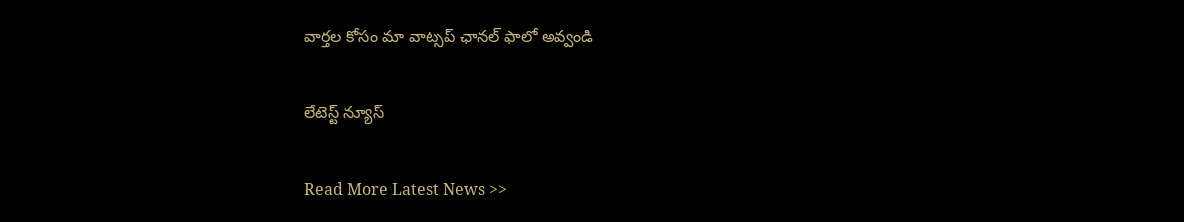వార్త‌ల కోసం మా వాట్స‌ప్ ఛాన‌ల్ ఫాలో అవ్వండి

లేటెస్ట్ న్యూస్‌

Read More Latest News >>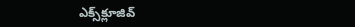ఎక్స్‌క్లూజివ్‌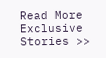Read More Exclusive Stories >>